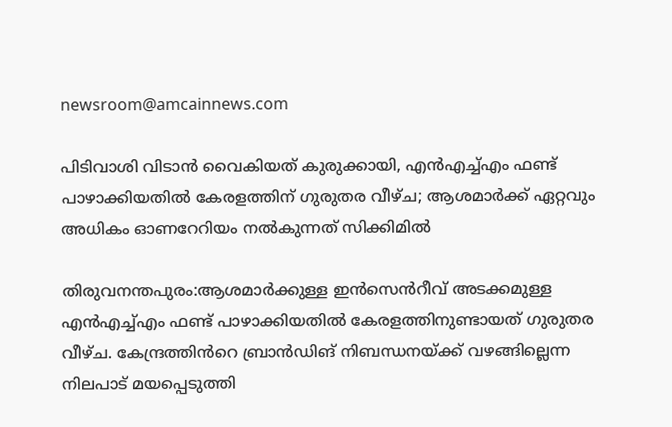newsroom@amcainnews.com

പിടിവാശി വിടാൻ വൈകിയത് കുരുക്കായി, എൻഎച്ച്എം ഫണ്ട് പാഴാക്കിയതിൽ കേരളത്തിന് ഗുരുതര വീഴ്ച; ആശമാർക്ക് ഏറ്റവും അധികം ഓണറേറിയം നൽകുന്നത് സിക്കിമിൽ

തിരുവനന്തപുരം:ആശമാർക്കുള്ള ഇൻസെൻറീവ് അടക്കമുള്ള എൻഎച്ച്എം ഫണ്ട് പാഴാക്കിയതിൽ കേരളത്തിനുണ്ടായത് ഗുരുതര വീഴ്ച. കേന്ദ്രത്തിൻറെ ബ്രാൻഡിങ് നിബന്ധനയ്ക്ക് വഴങ്ങില്ലെന്ന നിലപാട് മയപ്പെടുത്തി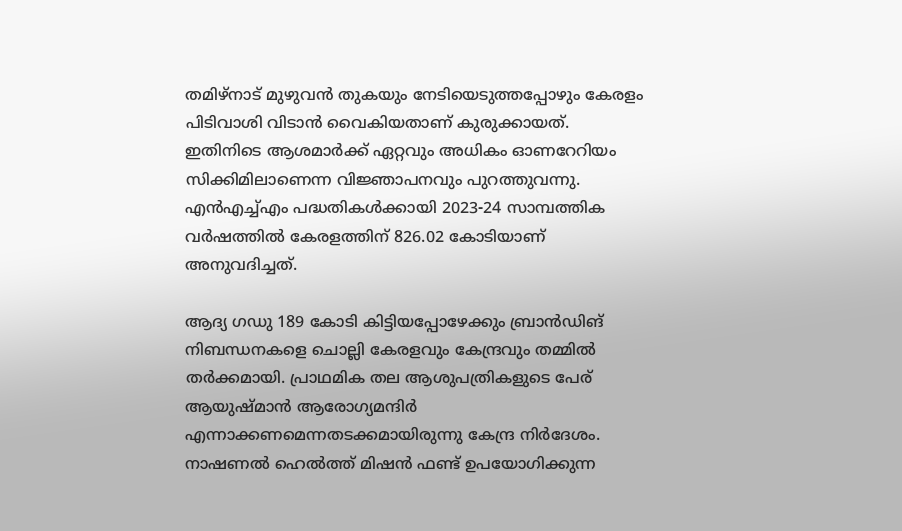തമിഴ്നാട് മുഴുവൻ തുകയും നേടിയെടുത്തപ്പോഴും കേരളം പിടിവാശി വിടാൻ വൈകിയതാണ് കുരുക്കായത്. ഇതിനിടെ ആശമാർക്ക് ഏറ്റവും അധികം ഓണറേറിയം സിക്കിമിലാണെന്ന വിജ്ഞാപനവും പുറത്തുവന്നു. എൻഎച്ച്എം പദ്ധതികൾക്കായി 2023-24 സാമ്പത്തിക വർഷത്തിൽ കേരളത്തിന് 826.02 കോടിയാണ് അനുവദിച്ചത്.

ആദ്യ ഗഡു 189 കോടി കിട്ടിയപ്പോഴേക്കും ബ്രാൻഡിങ് നിബന്ധനകളെ ചൊല്ലി കേരളവും കേന്ദ്രവും തമ്മിൽ തർക്കമായി. പ്രാഥമിക തല ആശുപത്രികളുടെ പേര് ആയുഷ്മാൻ ആരോഗ്യമന്ദിർ എന്നാക്കണമെന്നതടക്കമായിരുന്നു കേന്ദ്ര നിർദേശം. നാഷണൽ ഹെൽത്ത് മിഷൻ ഫണ്ട് ഉപയോഗിക്കുന്ന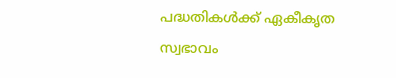പദ്ധതികൾക്ക് ഏകീകൃത സ്വഭാവം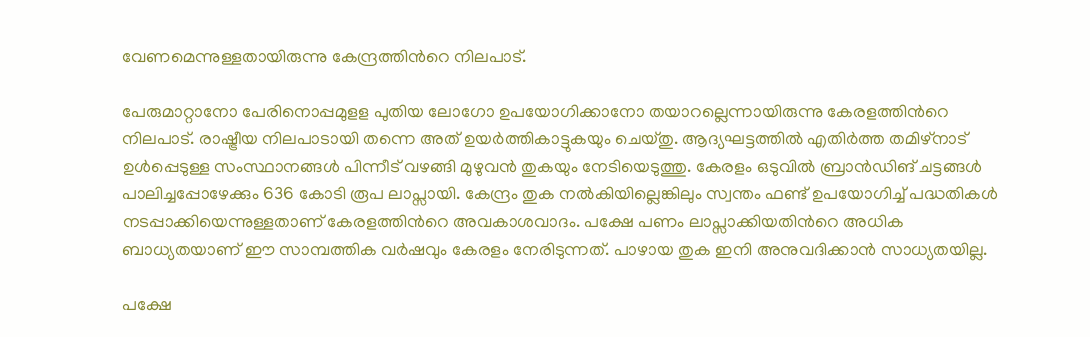വേണമെന്നുള്ളതായിരുന്നു കേന്ദ്രത്തിൻറെ നിലപാട്.

പേരുമാറ്റാനോ പേരിനൊപ്പമുളള പുതിയ ലോഗോ ഉപയോഗിക്കാനോ തയാറല്ലെന്നായിരുന്നു കേരളത്തിൻറെ നിലപാട്. രാഷ്ട്രീയ നിലപാടായി തന്നെ അത് ഉയർത്തികാട്ടുകയും ചെയ്തു. ആദ്യഘട്ടത്തിൽ എതിർത്ത തമിഴ്നാട് ഉൾപ്പെടുള്ള സംസ്ഥാനങ്ങൾ പിന്നീട് വഴങ്ങി മുഴുവൻ തുകയും നേടിയെടുത്തു. കേരളം ഒടുവിൽ ബ്രാൻഡിങ് ചട്ടങ്ങൾ പാലിച്ചപ്പോഴേക്കും 636 കോടി രൂപ ലാപ്സായി. കേന്ദ്രം തുക നൽകിയില്ലെങ്കിലും സ്വന്തം ഫണ്ട് ഉപയോഗിച്ച് പദ്ധതികൾ നടപ്പാക്കിയെന്നുള്ളതാണ് കേരളത്തിൻറെ അവകാശവാദം. പക്ഷേ പണം ലാപ്സാക്കിയതിൻറെ അധിക ബാധ്യതയാണ് ഈ സാമ്പത്തിക വർഷവും കേരളം നേരിടുന്നത്. പാഴായ തുക ഇനി അനുവദിക്കാൻ സാധ്യതയില്ല.

പക്ഷേ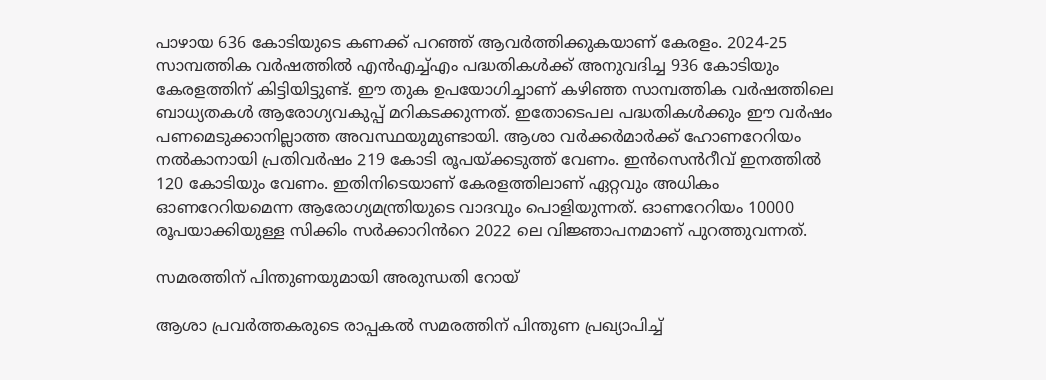പാഴായ 636 കോടിയുടെ കണക്ക് പറഞ്ഞ് ആവർത്തിക്കുകയാണ് കേരളം. 2024-25 സാമ്പത്തിക വർഷത്തിൽ എൻഎച്ച്എം പദ്ധതികൾക്ക് അനുവദിച്ച 936 കോടിയും കേരളത്തിന് കിട്ടിയിട്ടുണ്ട്. ഈ തുക ഉപയോഗിച്ചാണ് കഴിഞ്ഞ സാമ്പത്തിക വർഷത്തിലെ ബാധ്യതകൾ ആരോഗ്യവകുപ്പ് മറികടക്കുന്നത്. ഇതോടെപല പദ്ധതികൾക്കും ഈ വർഷം പണമെടുക്കാനില്ലാത്ത അവസ്ഥയുമുണ്ടായി. ആശാ വർക്കർമാർക്ക് ഹോണറേറിയം നൽകാനായി പ്രതിവർഷം 219 കോടി രൂപയ്ക്കടുത്ത് വേണം. ഇൻസെൻറീവ് ഇനത്തിൽ 120 കോടിയും വേണം. ഇതിനിടെയാണ് കേരളത്തിലാണ് ഏറ്റവും അധികം ഓണറേറിയമെന്ന ആരോഗ്യമന്ത്രിയുടെ വാദവും പൊളിയുന്നത്. ഓണറേറിയം 10000 രൂപയാക്കിയുള്ള സിക്കിം സർക്കാറിൻറെ 2022 ലെ വിജ്ഞാപനമാണ് പുറത്തുവന്നത്.

സമരത്തിന് പിന്തുണയുമായി അരുന്ധതി റോയ്

ആശാ പ്രവർത്തകരുടെ രാപ്പകൽ സമരത്തിന് പിന്തുണ പ്രഖ്യാപിച്ച്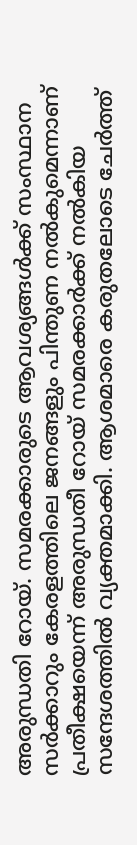അരുന്ധതി റോയ്. സമരക്കാരുടെ ആവശ്യങ്ങൾക്ക് സംസ്ഥാന സർക്കാറും കേരളത്തിലെ ജനങ്ങളും പിന്തുണ നൽകുമെന്നാണ് പ്രതീക്ഷയെന്ന് അരുന്ധതീ റോയ് സമരക്കാർക്ക് നൽകിയ സന്ദേശത്തിൽ വ്യക്തമാക്കി. ആശമാരെ കരുതലോടെ ചേർത്ത്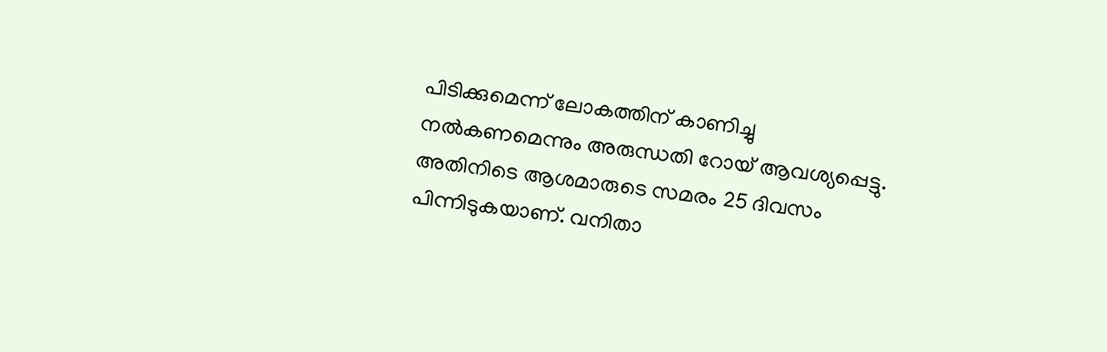പിടിക്കുമെന്ന് ലോകത്തിന് കാണിച്ചു നൽകണമെന്നും അരുന്ധതി റോയ് ആവശ്യപ്പെട്ടു. അതിനിടെ ആശമാരുടെ സമരം 25 ദിവസം പിന്നിടുകയാണ്. വനിതാ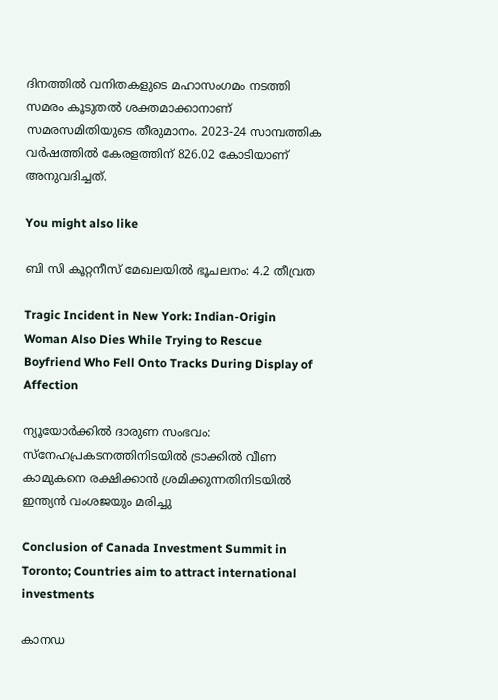ദിനത്തിൽ വനിതകളുടെ മഹാസംഗമം നടത്തി സമരം കൂടുതൽ ശക്തമാക്കാനാണ് സമരസമിതിയുടെ തീരുമാനം. 2023-24 സാമ്പത്തിക വർഷത്തിൽ കേരളത്തിന് 826.02 കോടിയാണ് അനുവദിച്ചത്.

You might also like

ബി സി കൂറ്റനീസ് മേഖലയിൽ ഭൂചലനം: 4.2 തീവ്രത

Tragic Incident in New York: Indian-Origin Woman Also Dies While Trying to Rescue Boyfriend Who Fell Onto Tracks During Display of Affection

ന്യൂയോർക്കിൽ ദാരുണ സംഭവം: സ്നേഹപ്രകടനത്തിനിടയിൽ ട്രാക്കിൽ വീണ കാമുകനെ രക്ഷിക്കാൻ ശ്രമിക്കുന്നതിനിടയിൽ ഇന്ത്യൻ വംശജയും മരിച്ചു

Conclusion of Canada Investment Summit in Toronto; Countries aim to attract international investments

കാനഡ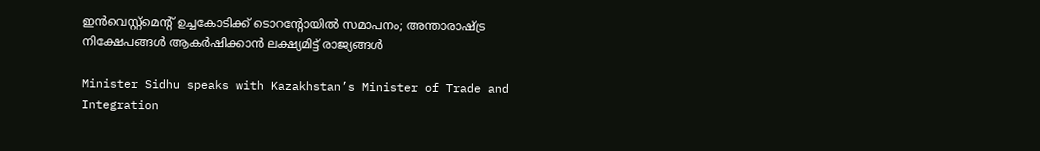ഇൻവെസ്റ്റ്‌മെന്റ് ഉച്ചകോടിക്ക് ടൊറന്റോയിൽ സമാപനം; അന്താരാഷ്ട്ര നിക്ഷേപങ്ങൾ ആകർഷിക്കാൻ ലക്ഷ്യമിട്ട് രാജ്യങ്ങൾ

Minister Sidhu speaks with Kazakhstan’s Minister of Trade and Integration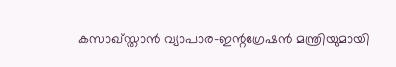കസാഖ്‌സ്താൻ വ്യാപാര-ഇന്റഗ്രേഷൻ മന്ത്രിയുമായി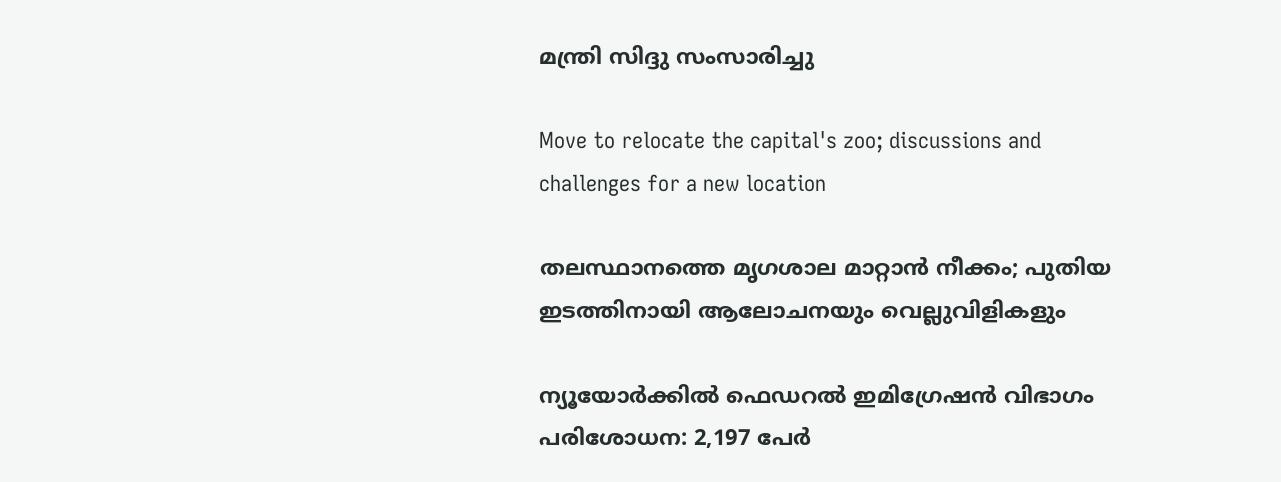മന്ത്രി സിദ്ദു സംസാരിച്ചു

Move to relocate the capital's zoo; discussions and challenges for a new location

തലസ്ഥാനത്തെ മൃഗശാല മാറ്റാൻ നീക്കം; പുതിയ ഇടത്തിനായി ആലോചനയും വെല്ലുവിളികളും

ന്യൂയോര്‍ക്കിൽ ഫെഡറല്‍ ഇമിഗ്രേഷന്‍ വിഭാഗം പരിശോധന: 2,197 പേര്‍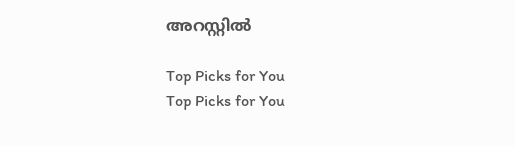അറസ്റ്റില്‍

Top Picks for You
Top Picks for You